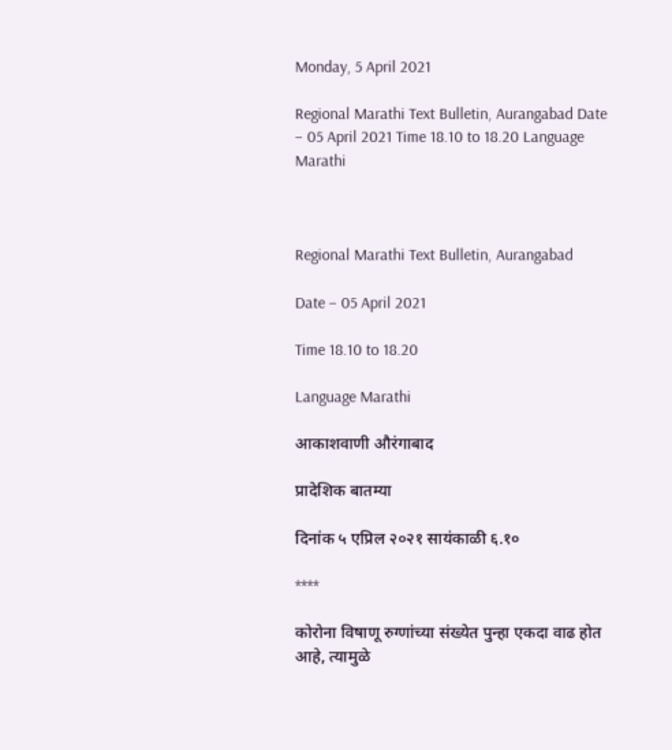Monday, 5 April 2021

Regional Marathi Text Bulletin, Aurangabad Date – 05 April 2021 Time 18.10 to 18.20 Language Marathi



Regional Marathi Text Bulletin, Aurangabad

Date – 05 April 2021

Time 18.10 to 18.20

Language Marathi

आकाशवाणी औरंगाबाद

प्रादेशिक बातम्या

दिनांक ५ एप्रिल २०२१ सायंकाळी ६.१०

****

कोरोना विषाणू रुग्णांच्या संख्येत पुन्हा एकदा वाढ होत आहे, त्यामुळे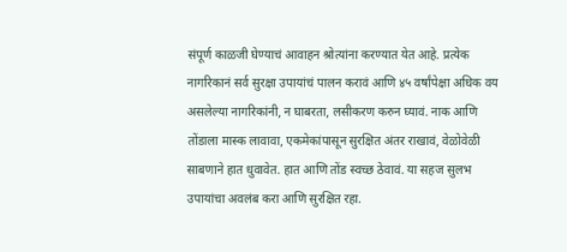संपूर्ण काळजी घेण्याचं आवाहन श्रोत्यांना करण्यात येत आहे. प्रत्येक नागरिकानं सर्व सुरक्षा उपायांचं पालन करावं आणि ४५ वर्षांपेक्षा अधिक वय असलेल्या नागरिकांनी, न घाबरता, लसीकरण करुन घ्यावं. नाक आणि तोंडाला मास्क लावावा, एकमेकांपासून सुरक्षित अंतर राखावं, वेळोवेळी साबणाने हात धुवावेत. हात आणि तोंड स्वच्छ ठेवावं. या सहज सुलभ उपायांचा अवलंब करा आणि सुरक्षित रहा.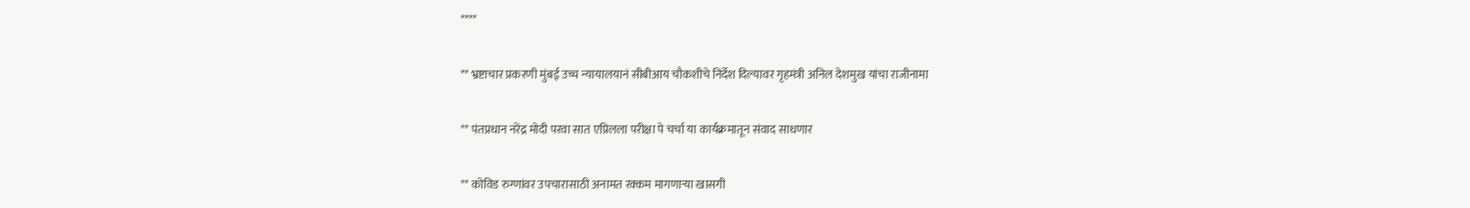****

** भ्रष्टाचार प्रकरणी मुंबई उच्च न्यायालयानं सीबीआय चौकशीचे निर्देश दिल्यावर गृहमंत्री अनिल देशमुख यांचा राजीनामा

** पंतप्रधान नरेंद्र मोदी परवा सात एप्रिलला परीक्षा पे चर्चा या कार्यक्रमातून संवाद साधणार

** कोविड रुग्णांवर उपचारासाठी अनामत रक्कम मागणाऱ्या खासगी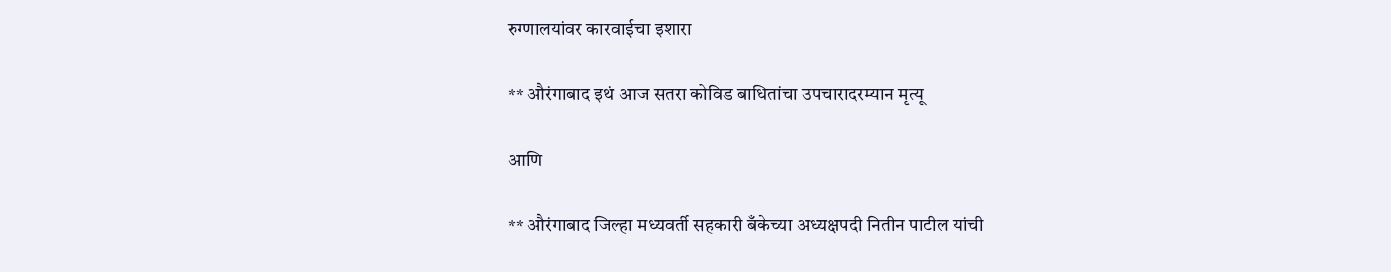रुग्णालयांवर कारवाईचा इशारा

** औरंगाबाद इथं आज सतरा कोविड बाधितांचा उपचारादरम्यान मृत्यू

आणि

** औरंगाबाद जिल्हा मध्यवर्ती सहकारी बँकेच्या अध्यक्षपदी नितीन पाटील यांची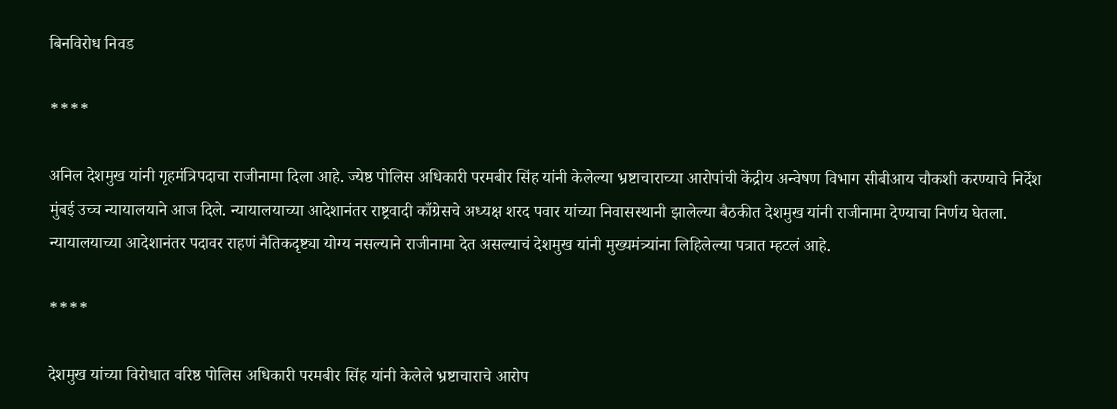बिनविरोध निवड

****

अनिल देशमुख यांनी गृहमंत्रिपदाचा राजीनामा दिला आहे. ज्येष्ठ पोलिस अधिकारी परमबीर सिंह यांनी केलेल्या भ्रष्टाचाराच्या आरोपांची केंद्रीय अन्वेषण विभाग सीबीआय चौकशी करण्याचे निर्देश मुंबई उच्च न्यायालयाने आज दिले. न्यायालयाच्या आदेशानंतर राष्ट्रवादी काँग्रेसचे अध्यक्ष शरद पवार यांच्या निवासस्थानी झालेल्या बैठकीत देशमुख यांनी राजीनामा देण्याचा निर्णय घेतला. न्यायालयाच्या आदेशानंतर पदावर राहणं नैतिकदृष्ट्या योग्य नसल्याने राजीनामा देत असल्याचं देशमुख यांनी मुख्यमंत्र्यांना लिहिलेल्या पत्रात म्हटलं आहे.

****

देशमुख यांच्या विरोधात वरिष्ठ पोलिस अधिकारी परमबीर सिंह यांनी केलेले भ्रष्टाचाराचे आरोप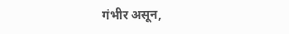गंभीर असून,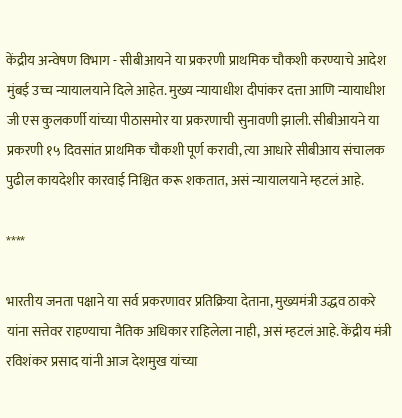केंद्रीय अन्वेषण विभाग - सीबीआयने या प्रकरणी प्राथमिक चौकशी करण्याचे आदेश मुंबई उच्च न्यायालयाने दिले आहेत. मुख्य न्यायाधीश दीपांकर दत्ता आणि न्यायाधीश जी एस कुलकर्णी यांच्या पीठासमोर या प्रकरणाची सुनावणी झाली. सीबीआयने या  प्रकरणी १५ दिवसांत प्राथमिक चौकशी पूर्ण करावी, त्या आधारे सीबीआय संचालक पुढील कायदेशीर कारवाई निश्चित करू शकतात, असं न्यायालयाने म्हटलं आहे.

****

भारतीय जनता पक्षाने या सर्व प्रकरणावर प्रतिक्रिया देताना, मुख्यमंत्री उद्धव ठाकरे यांना सत्तेवर राहण्याचा नैतिक अधिकार राहिलेला नाही, असं म्हटलं आहे. केंद्रीय मंत्री रविशंकर प्रसाद यांनी आज देशमुख यांच्या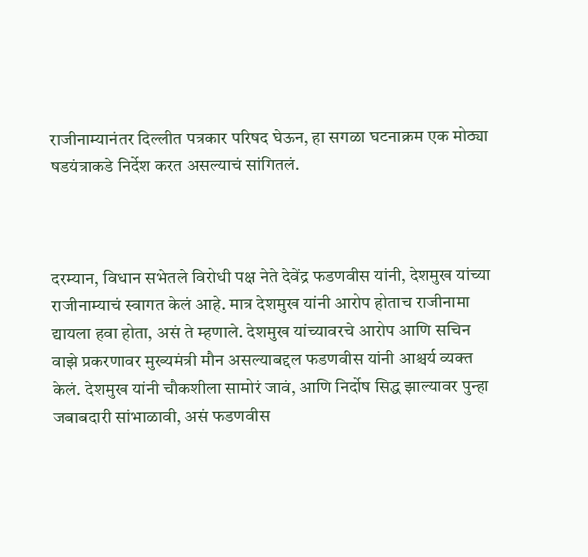राजीनाम्यानंतर दिल्लीत पत्रकार परिषद घेऊन, हा सगळा घटनाक्रम एक मोठ्या षडयंत्राकडे निर्देश करत असल्याचं सांगितलं.



दरम्यान, विधान सभेतले विरोधी पक्ष नेते देवेंद्र फडणवीस यांनी, देशमुख यांच्या राजीनाम्याचं स्वागत केलं आहे. मात्र देशमुख यांनी आरोप होताच राजीनामा द्यायला हवा होता, असं ते म्हणाले. देशमुख यांच्यावरचे आरोप आणि सचिन वाझे प्रकरणावर मुख्यमंत्री मौन असल्याबद्दल फडणवीस यांनी आश्चर्य व्यक्त केलं. देशमुख यांनी चौकशीला सामोरं जावं, आणि निर्दोष सिद्ध झाल्यावर पुन्हा जबाबदारी सांभाळावी, असं फडणवीस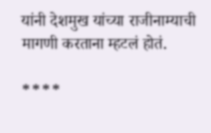यांनी देशमुख यांच्या राजीनाम्याची मागणी करताना म्हटलं होतं.

****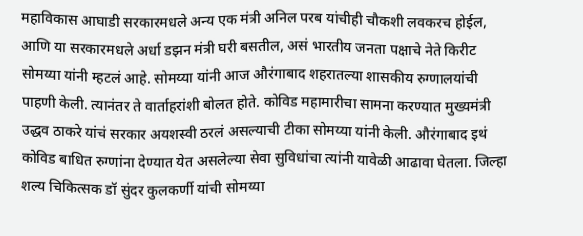महाविकास आघाडी सरकारमधले अन्य एक मंत्री अनिल परब यांचीही चौकशी लवकरच होईल, आणि या सरकारमधले अर्धा डझन मंत्री घरी बसतील, असं भारतीय जनता पक्षाचे नेते किरीट सोमय्या यांनी म्हटलं आहे. सोमय्या यांनी आज औरंगाबाद शहरातल्या शासकीय रुग्णालयांची पाहणी केली. त्यानंतर ते वार्ताहरांशी बोलत होते. कोविड महामारीचा सामना करण्यात मुख्यमंत्री उद्धव ठाकरे यांचं सरकार अयशस्वी ठरलं असल्याची टीका सोमय्या यांनी केली. औरंगाबाद इथं कोविड बाधित रुग्णांना देण्यात येत असलेल्या सेवा सुविधांचा त्यांनी यावेळी आढावा घेतला. जिल्हा शल्य चिकित्सक डॉ सुंदर कुलकर्णी यांची सोमय्या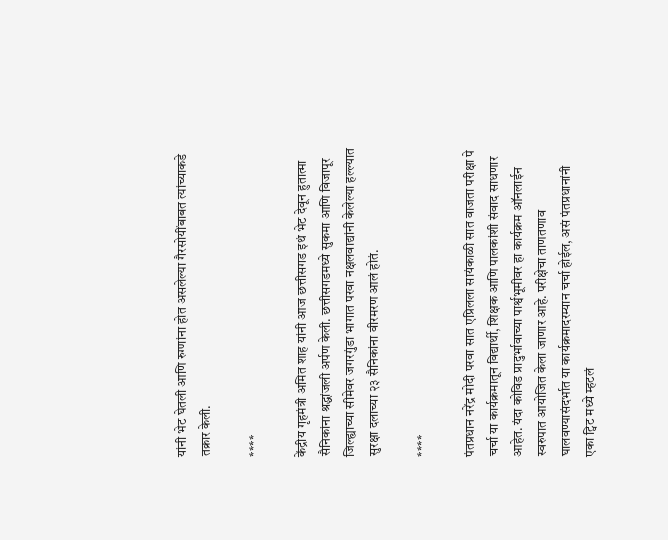यांनी भेट घेतली आणि रुग्णांना होत असलेल्या गैरसोयींबाबत त्यांच्याकडे तक्रार केली.

****

केंद्रीय गृहमंत्री अमित शाह यांनी आज छत्तीसगड इथं भेट देवून हुतात्मा सैनिकांना श्रद्धांजली अर्पण केली. छत्तीसगडमध्ये सुकमा आणि विजापूर जिल्ह्याच्या सीमेवर जगरगुंडा भागात परवा नक्षलवाद्यांनी केलेल्या हल्ल्यात सुरक्षा दलाच्या २३ सैनिकांना वीरमरण आलं होतं.

****

पंतप्रधान नरेंद्र मोदी परवा सात एप्रिलला सायंकाळी सात वाजता परीक्षा पे चर्चा या कार्यक्रमातून विद्यार्थी, शिक्षक आणि पालकांशी संवाद साधणार आहेत. यंदा कोविड प्रादुर्भावाच्या पार्श्वभूमीवर हा कार्यक्रम ऑनलाईन स्वरुपात आयोजित केला जाणार आहे. परीक्षेचा ताणतणाव घालवण्यासंदर्भात या कार्यक्रमादरम्यान चर्चा होईल, असं पंतप्रधानांनी एका ट्विट मध्ये म्हटलं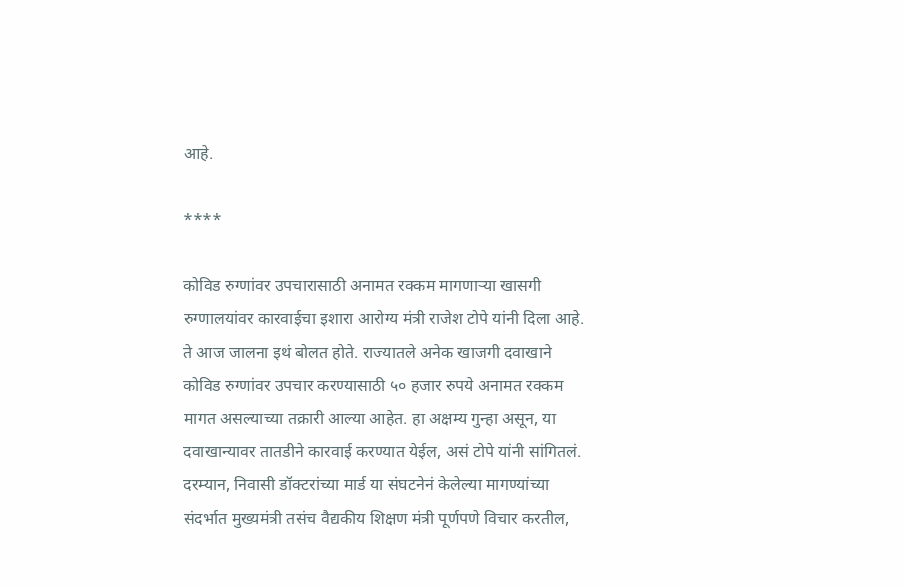आहे.

****

कोविड रुग्णांवर उपचारासाठी अनामत रक्कम मागणाऱ्या खासगी रुग्णालयांवर कारवाईचा इशारा आरोग्य मंत्री राजेश टोपे यांनी दिला आहे. ते आज जालना इथं बोलत होते. राज्यातले अनेक खाजगी दवाखाने कोविड रुग्णांवर उपचार करण्यासाठी ५० हजार रुपये अनामत रक्कम मागत असल्याच्या तक्रारी आल्या आहेत. हा अक्षम्य गुन्हा असून, या दवाखान्यावर तातडीने कारवाई करण्यात येईल, असं टोपे यांनी सांगितलं. दरम्यान, निवासी डॉक्टरांच्या मार्ड या संघटनेनं केलेल्या मागण्यांच्या संदर्भात मुख्यमंत्री तसंच वैद्यकीय शिक्षण मंत्री पूर्णपणे विचार करतील,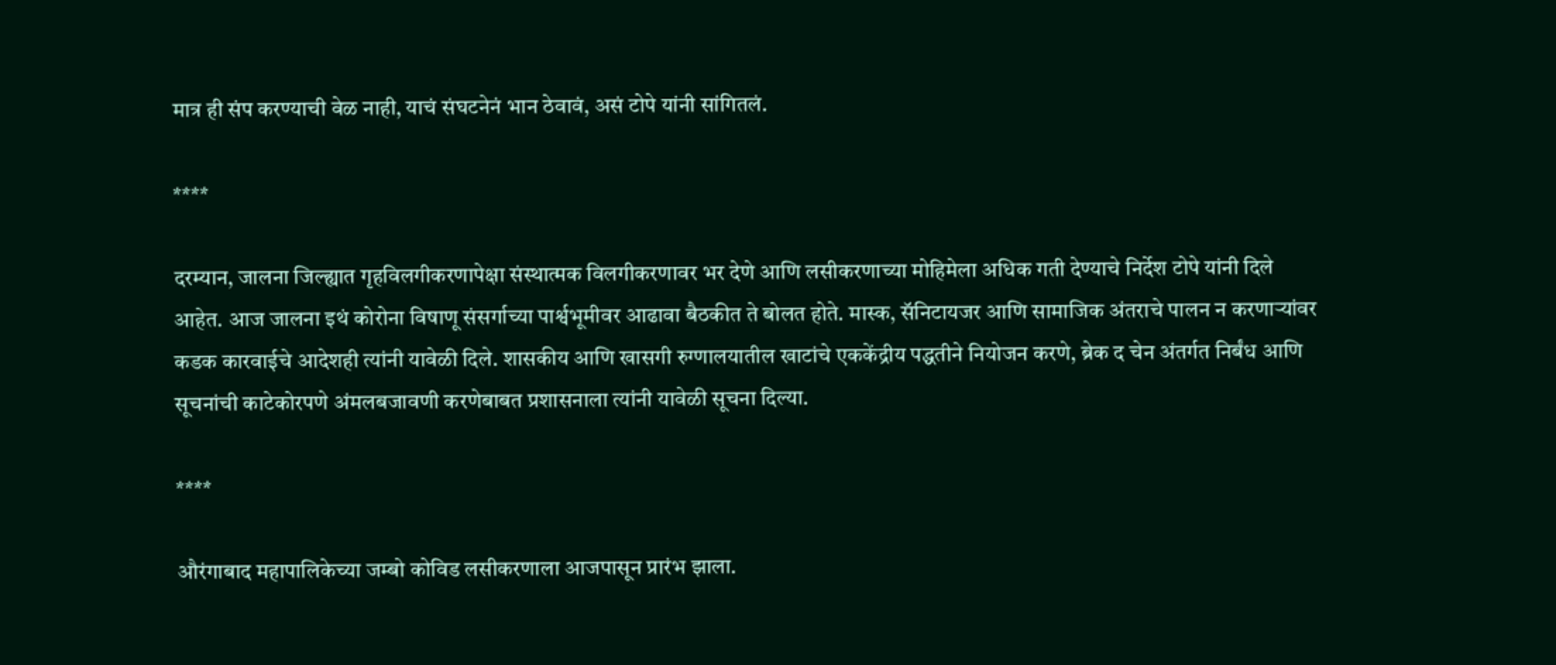मात्र ही संप करण्याची वेळ नाही, याचं संघटनेनं भान ठेवावं, असं टोपे यांनी सांगितलं.

****

दरम्यान, जालना जिल्ह्यात गृहविलगीकरणापेक्षा संस्थात्मक विलगीकरणावर भर देणे आणि लसीकरणाच्या मोहिमेला अधिक गती देण्याचे निर्देश टोपे यांनी दिले आहेत. आज जालना इथं कोरोना विषाणू संसर्गाच्या पार्श्वभूमीवर आढावा बैठकीत ते बोलत होते. मास्क, सॅनिटायजर आणि सामाजिक अंतराचे पालन न करणाऱ्यांवर कडक कारवाईचे आदेशही त्यांनी यावेळी दिले. शासकीय आणि खासगी रुग्णालयातील खाटांचे एककेंद्रीय पद्धतीने नियोजन करणे, ब्रेक द चेन अंतर्गत निर्बंध आणि सूचनांची काटेकोरपणे अंमलबजावणी करणेबाबत प्रशासनाला त्यांनी यावेळी सूचना दिल्या.

****

औरंगाबाद महापालिकेच्या जम्बो कोविड लसीकरणाला आजपासून प्रारंभ झाला.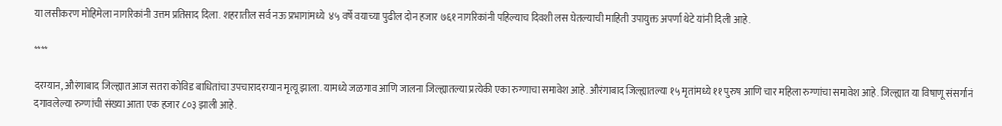या लसीकरण मोहिमेला नागरिकांनी उत्तम प्रतिसाद दिला. शहरातील सर्व नऊ प्रभागांमध्ये  ४५ वर्षे वयाच्या पुढील दोन हजार ७६१ नागरिकांनी पहिल्याच दिवशी लस घेतल्याची माहिती उपायुक्त अपर्णा थेटे यांनी दिली आहे.

****

दरम्यान, औरंगाबाद जिल्ह्यात आज सतरा कोविड बाधितांचा उपचारादरम्यान मृत्यू झाला. यामध्ये जळगाव आणि जालना जिल्ह्यातल्या प्रत्येकी एका रुग्णाचा समावेश आहे. औरंगाबाद जिल्ह्यातल्या १५ मृतांमध्ये ११ पुरुष आणि चार महिला रुग्णांचा समावेश आहे. जिल्ह्यात या विषाणू संसर्गानं दगावलेल्या रुग्णांची संख्या आता एक हजार ८०३ झाली आहे.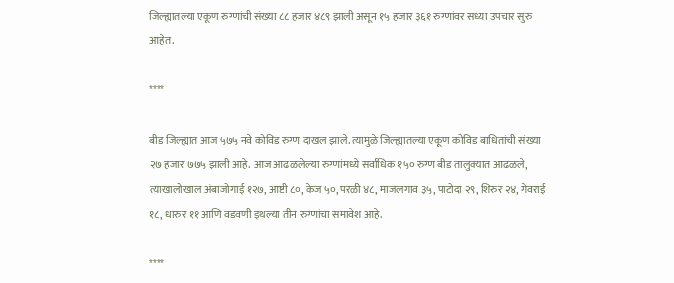जिल्ह्यातल्या एकूण रुग्णांची संख्या ८८ हजार ४८९ झाली असून १५ हजार ३६१ रुग्णांवर सध्या उपचार सुरु आहेत.

****

बीड जिल्ह्यात आज ५७५ नवे कोविड रुग्ण दाखल झाले. त्यामुळे जिल्ह्यातल्या एकूण कोविड बाधितांची संख्या २७ हजार ७७५ झाली आहे. आज आढळलेल्या रुग्णांमध्ये सर्वाधिक १५० रुग्ण बीड तालुक्यात आढळले, त्याखालोखाल अंबाजोगाई १२७, आष्टी ८०, केज ५०, परळी ४८, माजलगाव ३५, पाटोदा २९, शिरुर २४, गेवराई १८, धारुर ११ आणि वडवणी इथल्या तीन रुग्णांचा समावेश आहे.

****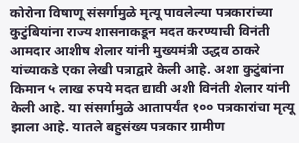कोरोना विषाणू संसर्गामुळे मृत्यू पावलेल्या पत्रकारांच्या कुटुंबियांना राज्य शासनाकडून मदत करण्याची विनंती आमदार आशीष शेलार यांनी मुख्यमंत्री उद्धव ठाकरे यांच्याकडे एका लेखी पत्राद्वारे केली आहे. अशा कुटुंबांना किमान ५ लाख रुपये मदत द्यावी अशी विनंती शेलार यांनी केली आहे. या संसर्गामुळे आतापर्यंत १०० पत्रकारांचा मृत्यू झाला आहे. यातले बहुसंख्य पत्रकार ग्रामीण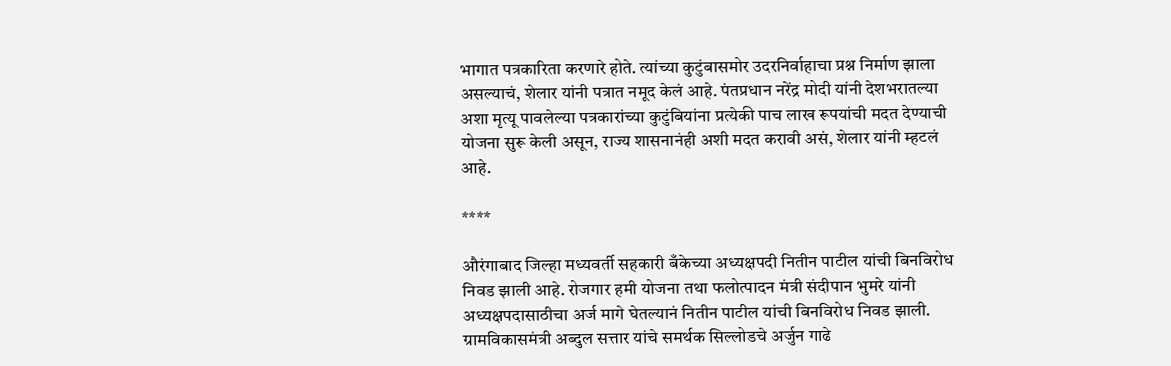भागात पत्रकारिता करणारे होते. त्यांच्या कुटुंबासमोर उदरनिर्वाहाचा प्रश्न निर्माण झाला असल्याचं, शेलार यांनी पत्रात नमूद केलं आहे. पंतप्रधान नरेंद्र मोदी यांनी देशभरातल्या अशा मृत्यू पावलेल्या पत्रकारांच्या कुटुंबियांना प्रत्येकी पाच लाख रूपयांची मदत देण्याची योजना सुरू केली असून, राज्य शासनानंही अशी मदत करावी असं, शेलार यांनी म्हटलं आहे.

****

औरंगाबाद जिल्हा मध्यवर्ती सहकारी बँकेच्या अध्यक्षपदी नितीन पाटील यांची बिनविरोध निवड झाली आहे. रोजगार हमी योजना तथा फलोत्पादन मंत्री संदीपान भुमरे यांनी अध्यक्षपदासाठीचा अर्ज मागे घेतल्यानं नितीन पाटील यांची बिनविरोध निवड झाली. ग्रामविकासमंत्री अब्दुल सत्तार यांचे समर्थक सिल्लोडचे अर्जुन गाढे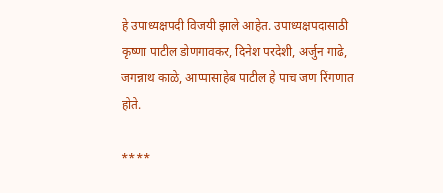हे उपाध्यक्षपदी विजयी झाले आहेत. उपाध्यक्षपदासाठी कृष्णा पाटील डोणगावकर, दिनेश परदेशी, अर्जुन गाढे, जगन्नाथ काळे, आप्पासाहेब पाटील हे पाच जण रिंगणात होते.

****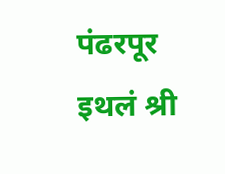पंढरपूर इथलं श्री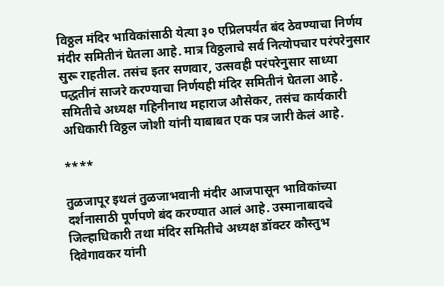विठ्ठल मंदिर भाविकांसाठी येत्या ३० एप्रिलपर्यंत बंद ठेवण्याचा निर्णय मंदीर समितीनं घेतला आहे. मात्र विठ्ठलाचे सर्व नित्योपचार परंपरेनुसार सुरू राहतील. तसंच इतर सणवार, उत्सवही परंपरेनुसार साध्या पद्धतीनं साजरे करण्याचा निर्णयही मंदिर समितीनं घेतला आहे. समितीचे अध्यक्ष गहिनीनाथ महाराज औसेकर, तसंच कार्यकारी अधिकारी विठ्ठल जोशी यांनी याबाबत एक पत्र जारी केलं आहे.

****

तुळजापूर इथलं तुळजाभवानी मंदीर आजपासून भाविकांच्या दर्शनासाठी पूर्णपणे बंद करण्यात आलं आहे. उस्मानाबादचे जिल्हाधिकारी तथा मंदिर समितीचे अध्यक्ष डॉक्टर कौस्तुभ दिवेगावकर यांनी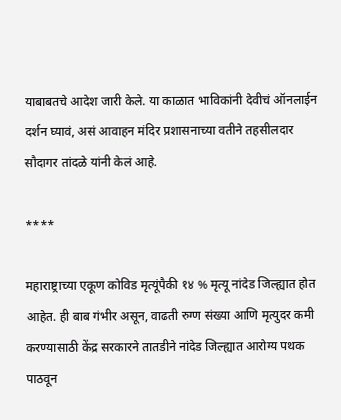याबाबतचे आदेश जारी केले. या काळात भाविकांनी देवीचं ऑनलाईन दर्शन घ्यावं, असं आवाहन मंदिर प्रशासनाच्या वतीने तहसीलदार सौदागर तांदळे यांनी केलं आहे.

****

महाराष्ट्राच्या एकूण कोविड मृत्यूंपैकी १४ % मृत्यू नांदेड जिल्ह्यात होत आहेत. ही बाब गंभीर असून, वाढती रुग्ण संख्या आणि मृत्युदर कमी करण्यासाठी केंद्र सरकारने तातडीने नांदेड जिल्ह्यात आरोग्य पथक पाठवून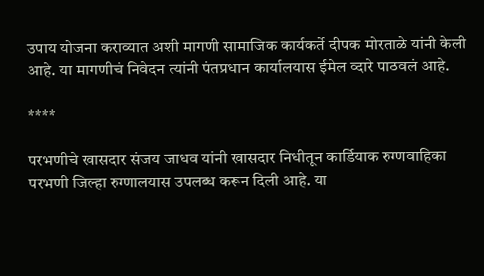उपाय योजना कराव्यात अशी मागणी सामाजिक कार्यकर्ते दीपक मोरताळे यांनी केली आहे. या मागणीचं निवेदन त्यांनी पंतप्रधान कार्यालयास ईमेल व्दारे पाठवलं आहे.

****

परभणीचे खासदार संजय जाधव यांनी खासदार निधीतून कार्डियाक रुग्णवाहिका परभणी जिल्हा रुग्णालयास उपलब्ध करून दिली आहे. या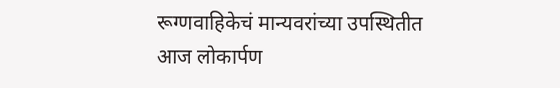रूग्णवाहिकेचं मान्यवरांच्या उपस्थितीत आज लोकार्पण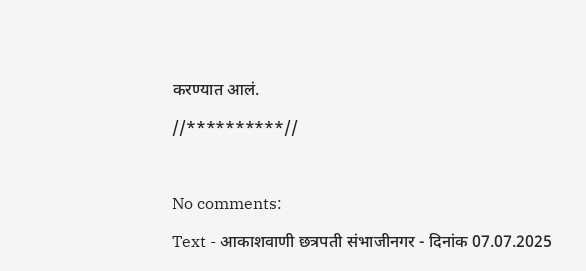करण्यात आलं.

//**********//



No comments:

Text - आकाशवाणी छत्रपती संभाजीनगर - दिनांक 07.07.2025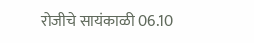रोजीचे सायंकाळी 06.10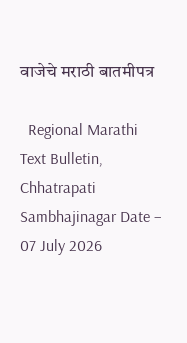वाजेचे मराठी बातमीपत्र

  Regional Marathi Text Bulletin, Chhatrapati Sambhajinagar Date – 07 July 2026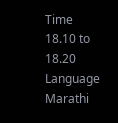Time 18.10 to 18.20 Language Marathi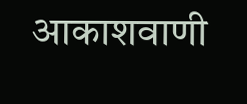आकाशवाणी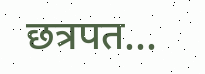छत्रपत...